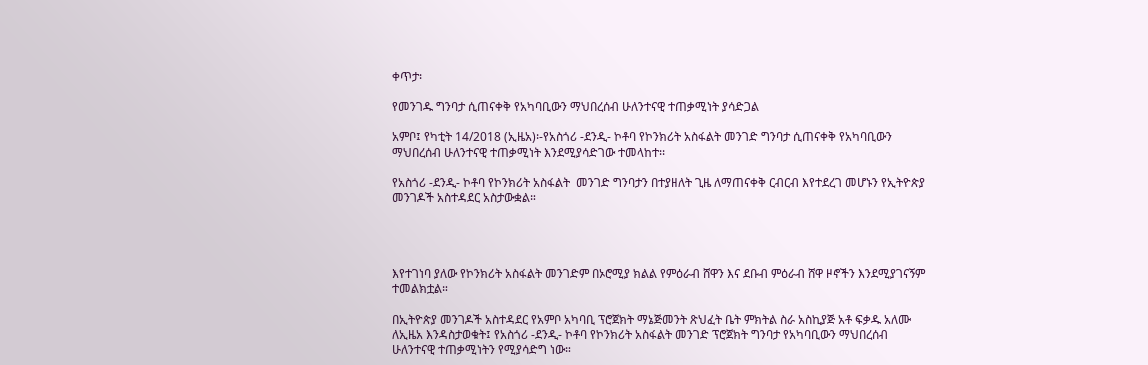ቀጥታ፡

የመንገዱ ግንባታ ሲጠናቀቅ የአካባቢውን ማህበረሰብ ሁለንተናዊ ተጠቃሚነት ያሳድጋል

አምቦ፤ የካቲት 14/2018 (ኢዜአ)፡-የአስጎሪ -ደንዲ- ኮቶባ የኮንክሪት አስፋልት መንገድ ግንባታ ሲጠናቀቅ የአካባቢውን ማህበረሰብ ሁለንተናዊ ተጠቃሚነት እንደሚያሳድገው ተመላከተ፡፡

የአስጎሪ -ደንዲ- ኮቶባ የኮንክሪት አስፋልት  መንገድ ግንባታን በተያዘለት ጊዜ ለማጠናቀቅ ርብርብ እየተደረገ መሆኑን የኢትዮጵያ መንገዶች አስተዳደር አስታውቋል።




እየተገነባ ያለው የኮንክሪት አስፋልት መንገድም በኦሮሚያ ክልል የምዕራብ ሸዋን እና ደቡብ ምዕራብ ሸዋ ዞኖችን እንደሚያገናኝም ተመልክቷል።

በኢትዮጵያ መንገዶች አስተዳደር የአምቦ አካባቢ ፕሮጀክት ማኔጅመንት ጽህፈት ቤት ምክትል ስራ አስኪያጅ አቶ ፍቃዱ አለሙ ለኢዜአ እንዳስታወቁት፤ የአስጎሪ -ደንዲ- ኮቶባ የኮንክሪት አስፋልት መንገድ ፕሮጀክት ግንባታ የአካባቢውን ማህበረሰብ ሁለንተናዊ ተጠቃሚነትን የሚያሳድግ ነው።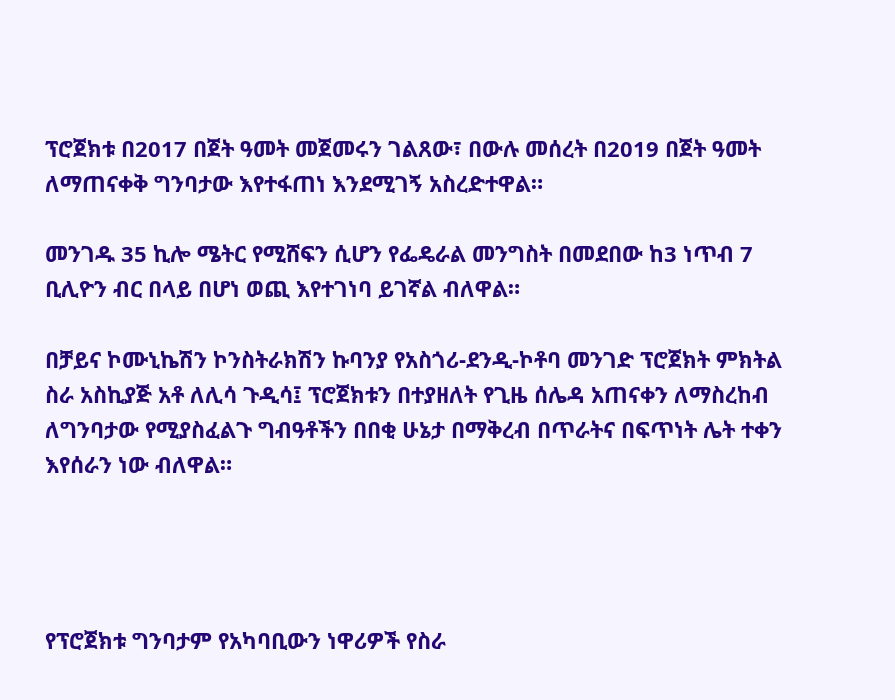ፕሮጀክቱ በ2017 በጀት ዓመት መጀመሩን ገልጸው፣ በውሉ መሰረት በ2019 በጀት ዓመት ለማጠናቀቅ ግንባታው እየተፋጠነ እንደሚገኝ አስረድተዋል።

መንገዱ 35 ኪሎ ሜትር የሚሸፍን ሲሆን የፌዴራል መንግስት በመደበው ከ3 ነጥብ 7 ቢሊዮን ብር በላይ በሆነ ወጪ እየተገነባ ይገኛል ብለዋል።

በቻይና ኮሙኒኬሽን ኮንስትራክሽን ኩባንያ የአስጎሪ-ደንዲ-ኮቶባ መንገድ ፕሮጀክት ምክትል ስራ አስኪያጅ አቶ ለሊሳ ጉዲሳ፤ ፕሮጀክቱን በተያዘለት የጊዜ ሰሌዳ አጠናቀን ለማስረከብ ለግንባታው የሚያስፈልጉ ግብዓቶችን በበቂ ሁኔታ በማቅረብ በጥራትና በፍጥነት ሌት ተቀን እየሰራን ነው ብለዋል።




የፕሮጀክቱ ግንባታም የአካባቢውን ነዋሪዎች የስራ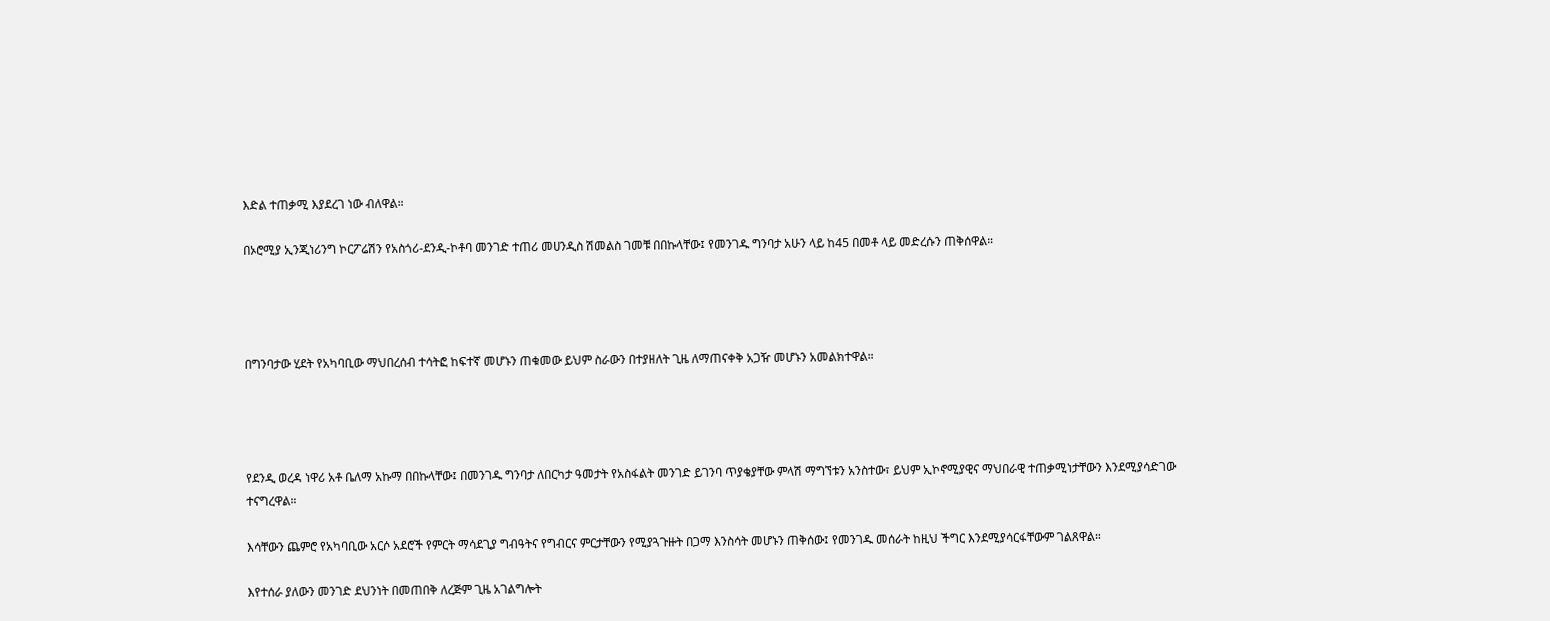እድል ተጠቃሚ እያደረገ ነው ብለዋል።

በኦሮሚያ ኢንጂነሪንግ ኮርፖሬሽን የአስጎሪ-ደንዲ-ኮቶባ መንገድ ተጠሪ መሀንዲስ ሽመልስ ገመቹ በበኩላቸው፤ የመንገዱ ግንባታ አሁን ላይ ከ45 በመቶ ላይ መድረሱን ጠቅሰዋል።




በግንባታው ሂደት የአካባቢው ማህበረሰብ ተሳትፎ ከፍተኛ መሆኑን ጠቁመው ይህም ስራውን በተያዘለት ጊዜ ለማጠናቀቅ አጋዥ መሆኑን አመልክተዋል።




የደንዲ ወረዳ ነዋሪ አቶ ቤለማ አኩማ በበኩላቸው፤ በመንገዱ ግንባታ ለበርካታ ዓመታት የአስፋልት መንገድ ይገንባ ጥያቄያቸው ምላሽ ማግኘቱን አንስተው፣ ይህም ኢኮኖሚያዊና ማህበራዊ ተጠቃሚነታቸውን እንደሚያሳድገው ተናግረዋል።

እሳቸውን ጨምሮ የአካባቢው አርሶ አደሮች የምርት ማሳደጊያ ግብዓትና የግብርና ምርታቸውን የሚያጓጉዙት በጋማ እንስሳት መሆኑን ጠቅሰው፤ የመንገዱ መሰራት ከዚህ ችግር እንደሚያሳርፋቸውም ገልጸዋል።

እየተሰራ ያለውን መንገድ ደህንነት በመጠበቅ ለረጅም ጊዜ አገልግሎት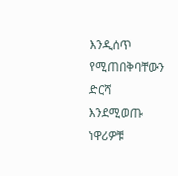እንዲሰጥ የሚጠበቅባቸውን ድርሻ እንደሚወጡ ነዋሪዎቹ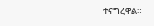ተናግረዋል።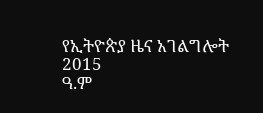የኢትዮጵያ ዜና አገልግሎት
2015
ዓ.ም